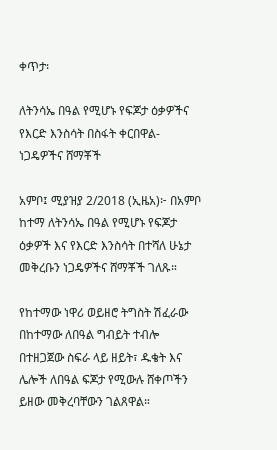ቀጥታ፡

ለትንሳኤ በዓል የሚሆኑ የፍጆታ ዕቃዎችና የእርድ እንስሳት በስፋት ቀርበዋል- ነጋዴዎችና ሸማቾች

አምቦ፤ ሚያዝያ 2/2018 (ኢዜአ)፦ በአምቦ ከተማ ለትንሳኤ በዓል የሚሆኑ የፍጆታ ዕቃዎች እና የእርድ እንስሳት በተሻለ ሁኔታ መቅረቡን ነጋዴዎችና ሸማቾች ገለጹ።

የከተማው ነዋሪ ወይዘሮ ትግስት ሽፈራው በከተማው ለበዓል ግብይት ተብሎ በተዘጋጀው ስፍራ ላይ ዘይት፣ ዱቄት እና ሌሎች ለበዓል ፍጆታ የሚውሉ ሸቀጦችን ይዘው መቅረባቸውን ገልጸዋል።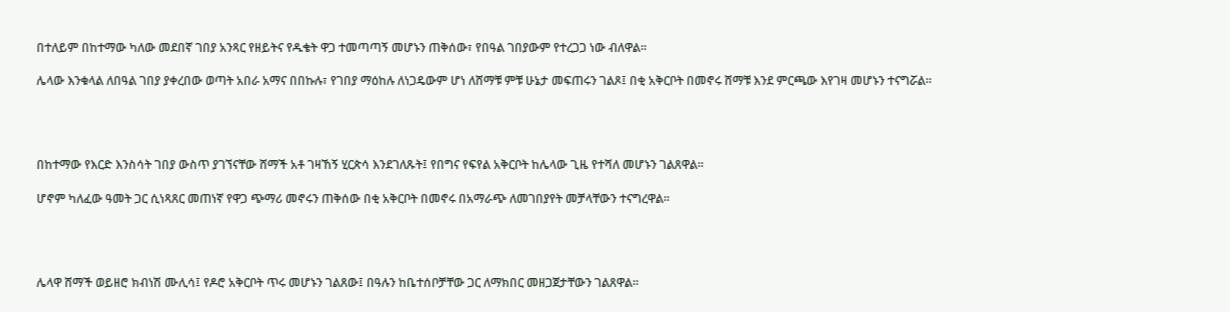በተለይም በከተማው ካለው መደበኛ ገበያ አንጻር የዘይትና የዱቄት ዋጋ ተመጣጣኝ መሆኑን ጠቅሰው፣ የበዓል ገበያውም የተረጋጋ ነው ብለዋል።

ሌላው እንቁላል ለበዓል ገበያ ያቀረበው ወጣት አበራ አማና በበኩሉ፣ የገበያ ማዕከሉ ለነጋዴውም ሆነ ለሸማቹ ምቹ ሁኔታ መፍጠሩን ገልጾ፤ በቂ አቅርቦት በመኖሩ ሸማቹ እንደ ምርጫው እየገዛ መሆኑን ተናግሯል።




በከተማው የእርድ እንስሳት ገበያ ውስጥ ያገኘናቸው ሸማች አቶ ገዛኸኝ ሂርጵሳ እንደገለጹት፤ የበግና የፍየል አቅርቦት ከሌላው ጊዜ የተሻለ መሆኑን ገልጸዋል።

ሆኖም ካለፈው ዓመት ጋር ሲነጻጸር መጠነኛ የዋጋ ጭማሪ መኖሩን ጠቅሰው በቂ አቅርቦት በመኖሩ በአማራጭ ለመገበያየት መቻላቸውን ተናግረዋል።




ሌላዋ ሸማች ወይዘሮ ክብነሽ ሙሊሳ፤ የዶሮ አቅርቦት ጥሩ መሆኑን ገልጸው፤ በዓሉን ከቤተሰቦቻቸው ጋር ለማክበር መዘጋጀታቸውን ገልጸዋል።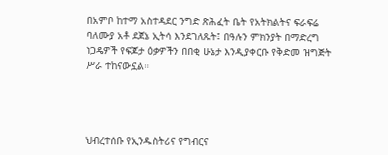በአምቦ ከተማ አስተዳደር ንግድ ጽሕፈት ቤት የአትክልትና ፍራፍሬ ባለሙያ አቶ ደጀኔ ኢትሳ እንደገለጹት፤ በዓሉን ምክንያት በማድረግ ነጋዴዎች የፍጆታ ዕቃዎችን በበቂ ሁኔታ እንዲያቀርቡ የቅድመ ዝግጅት ሥራ ተከናውኗል።




ህብረተሰቡ የኢንዱስትሪና የግብርና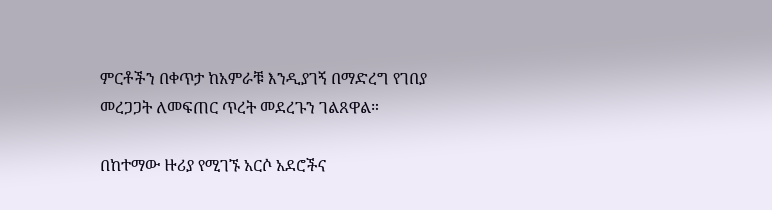ምርቶችን በቀጥታ ከአምራቹ እንዲያገኝ በማድረግ የገበያ መረጋጋት ለመፍጠር ጥረት መደረጉን ገልጸዋል።

በከተማው ዙሪያ የሚገኙ አርሶ አደሮችና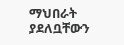ማህበራት ያደለቧቸውን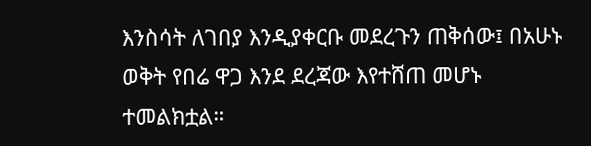እንስሳት ለገበያ እንዲያቀርቡ መደረጉን ጠቅሰው፤ በአሁኑ ወቅት የበሬ ዋጋ እንደ ደረጃው እየተሸጠ መሆኑ ተመልክቷል።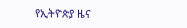የኢትዮጵያ ዜና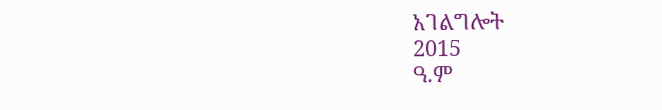አገልግሎት
2015
ዓ.ም